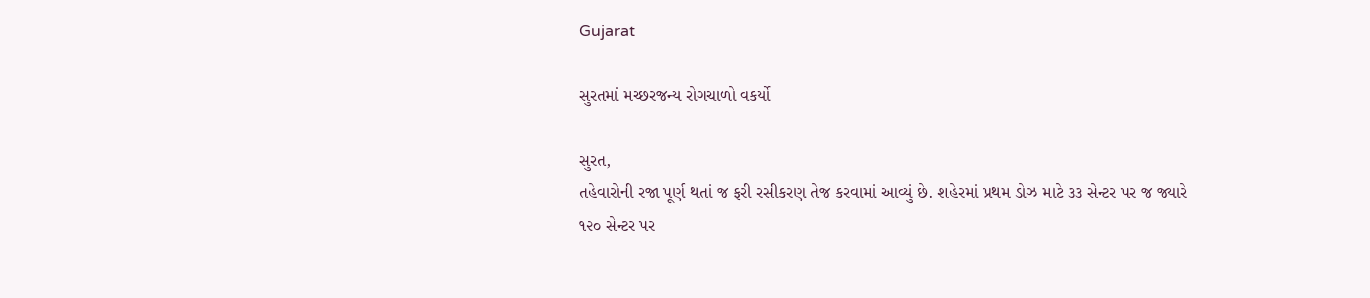Gujarat

સુરતમાં મચ્છરજન્ય રોગચાળો વકર્યો

સુરત,
તહેવારોની રજા પૂર્ણ થતાં જ ફરી રસીકરણ તેજ કરવામાં આવ્યું છે. શહેરમાં પ્રથમ ડોઝ માટે ૩૩ સેન્ટર પર જ જ્યારે ૧૨૦ સેન્ટર પર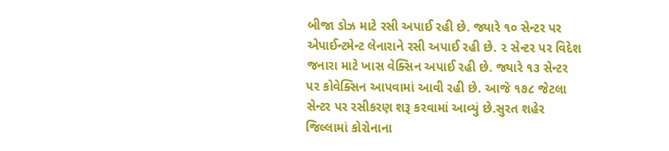બીજા ડોઝ માટે રસી અપાઈ રહી છે. જ્યારે ૧૦ સેન્ટર પર એપાઈન્ટમેન્ટ લેનારાને રસી અપાઈ રહી છે. ૨ સેન્ટર પર વિદેશ જનારા માટે ખાસ વેક્સિન અપાઈ રહી છે. જ્યારે ૧૩ સેન્ટર પર કોવેક્સિન આપવામાં આવી રહી છે. આજે ૧૭૮ જેટલા સેન્ટર પર રસીકરણ શરૂ કરવામાં આવ્યું છે.સુરત શહેર જિલ્લામાં કોરોનાના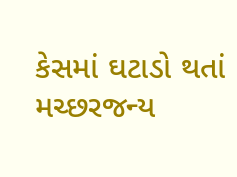કેસમાં ઘટાડો થતાં મચ્છરજન્ય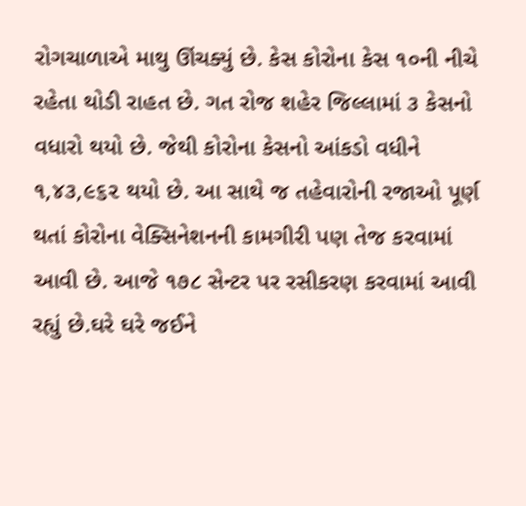રોગચાળાએ માથુ ઊંચક્યું છે. કેસ કોરોના કેસ ૧૦ની નીચે રહેતા થોડી રાહત છે. ગત રોજ શહેર જિલ્લામાં ૩ કેસનો વધારો થયો છે. જેથી કોરોના કેસનો આંકડો વધીને ૧,૪૩,૯૬૨ થયો છે. આ સાથે જ તહેવારોની રજાઓ પૂર્ણ થતાં કોરોના વેક્સિનેશનની કામગીરી પણ તેજ કરવામાં આવી છે. આજે ૧૭૮ સેન્ટર પર રસીકરણ કરવામાં આવી રહ્યું છે.ઘરે ઘરે જઈને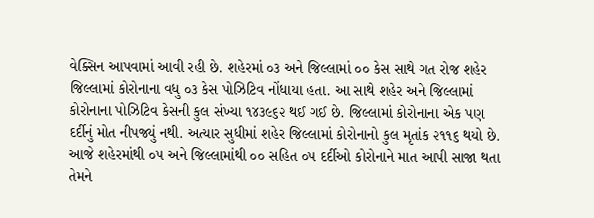વેક્સિન આપવામાં આવી રહી છે. શહેરમાં ૦૩ અને જિલ્લામાં ૦૦ કેસ સાથે ગત રોજ શહેર જિલ્લામાં કોરોનાના વધુ ૦૩ કેસ પોઝિટિવ નોંધાયા હતા. આ સાથે શહેર અને જિલ્લામાં કોરોનાના પોઝિટિવ કેસની કુલ સંખ્યા ૧૪૩૯૬૨ થઈ ગઈ છે. જિલ્લામાં કોરોનાના એક પણ દર્દીનું મોત નીપજ્યું નથી. અત્યાર સુધીમાં શહેર જિલ્લામાં કોરોનાનો કુલ મૃતાંક ૨૧૧૬ થયો છે. આજે શહેરમાંથી ૦૫ અને જિલ્લામાંથી ૦૦ સહિત ૦૫ દર્દીઓ કોરોનાને માત આપી સાજા થતા તેમને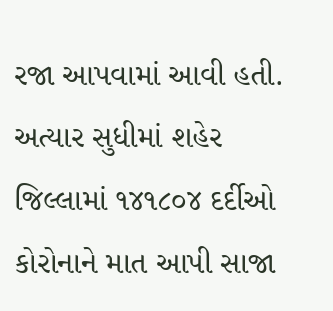રજા આપવામાં આવી હતી. અત્યાર સુધીમાં શહેર જિલ્લામાં ૧૪૧૮૦૪ દર્દીઓ કોરોનાને માત આપી સાજા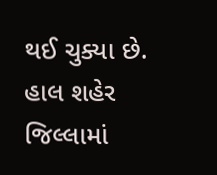થઈ ચુક્યા છે. હાલ શહેર જિલ્લામાં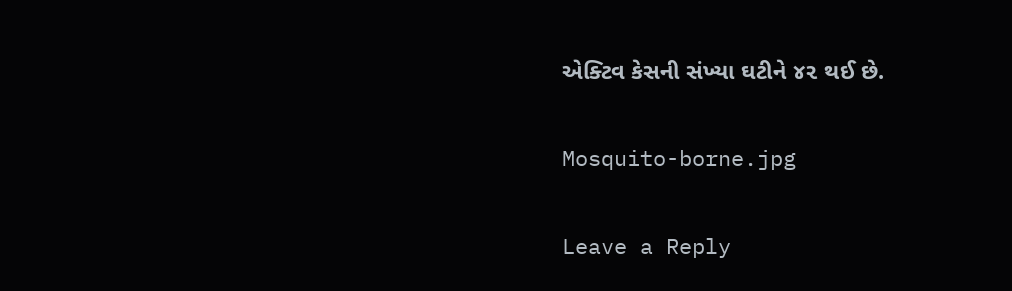એક્ટિવ કેસની સંખ્યા ઘટીને ૪૨ થઈ છે.

Mosquito-borne.jpg

Leave a Reply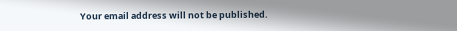Your email address will not be published.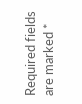Required fields are marked *